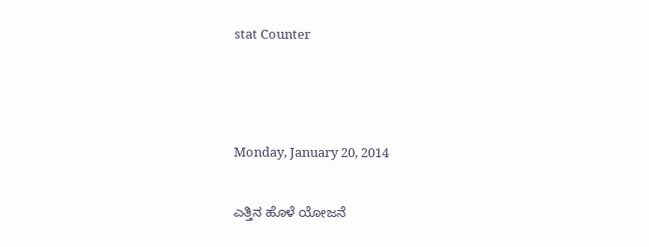stat Counter



Monday, January 20, 2014

ಎತ್ತಿನ ಹೊಳೆ ಯೋಜನೆ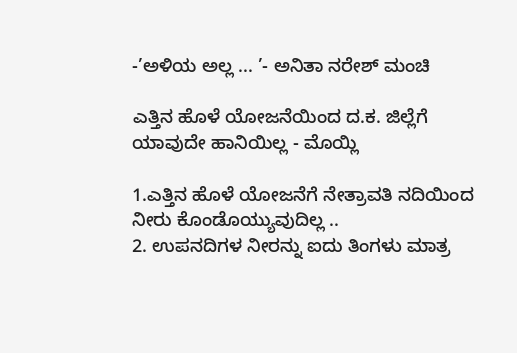-’ಅಳಿಯ ಅಲ್ಲ ... ’- ಅನಿತಾ ನರೇಶ್ ಮಂಚಿ

ಎತ್ತಿನ ಹೊಳೆ ಯೋಜನೆಯಿಂದ ದ.ಕ. ಜಿಲ್ಲೆಗೆ ಯಾವುದೇ ಹಾನಿಯಿಲ್ಲ - ಮೊಯ್ಲಿ

1.ಎತ್ತಿನ ಹೊಳೆ ಯೋಜನೆಗೆ ನೇತ್ರಾವತಿ ನದಿಯಿಂದ ನೀರು ಕೊಂಡೊಯ್ಯುವುದಿಲ್ಲ ..
2. ಉಪನದಿಗಳ ನೀರನ್ನು ಐದು ತಿಂಗಳು ಮಾತ್ರ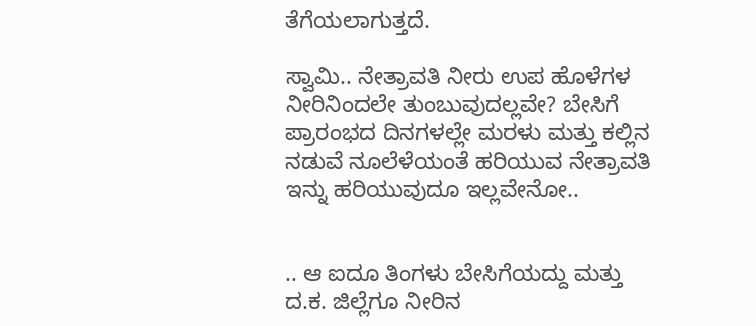ತೆಗೆಯಲಾಗುತ್ತದೆ.

ಸ್ವಾಮಿ.. ನೇತ್ರಾವತಿ ನೀರು ಉಪ ಹೊಳೆಗಳ ನೀರಿನಿಂದಲೇ ತುಂಬುವುದಲ್ಲವೇ? ಬೇಸಿಗೆ ಪ್ರಾರಂಭದ ದಿನಗಳಲ್ಲೇ ಮರಳು ಮತ್ತು ಕಲ್ಲಿನ ನಡುವೆ ನೂಲೆಳೆಯಂತೆ ಹರಿಯುವ ನೇತ್ರಾವತಿ ಇನ್ನು ಹರಿಯುವುದೂ ಇಲ್ಲವೇನೋ..


.. ಆ ಐದೂ ತಿಂಗಳು ಬೇಸಿಗೆಯದ್ದು ಮತ್ತು ದ.ಕ. ಜಿಲ್ಲೆಗೂ ನೀರಿನ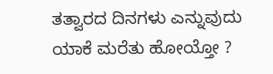ತತ್ವಾರದ ದಿನಗಳು ಎನ್ನುವುದು ಯಾಕೆ ಮರೆತು ಹೋಯ್ತೋ ?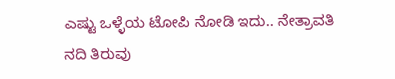ಎಷ್ಟು ಒಳ್ಳೆಯ ಟೋಪಿ ನೋಡಿ ಇದು.. ನೇತ್ರಾವತಿ ನದಿ ತಿರುವು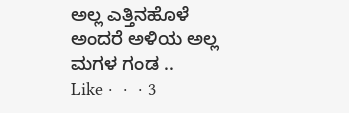ಅಲ್ಲ ಎತ್ತಿನಹೊಳೆ ಅಂದರೆ ಅಳಿಯ ಅಲ್ಲ ಮಗಳ ಗಂಡ ..
Like ·  ·  · 3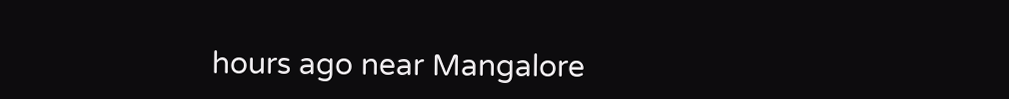hours ago near Mangalore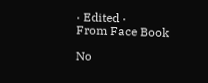· Edited ·
From Face Book

No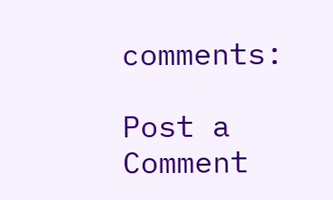comments:

Post a Comment